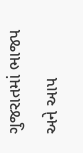ગુજરાતમાં ભાજપ અને આપ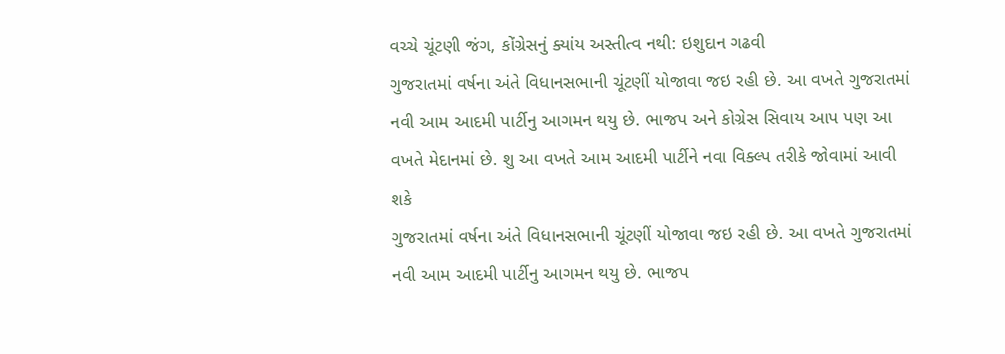વચ્ચે ચૂંટણી જંગ, કોંગ્રેસનું ક્યાંય અસ્તીત્વ નથી: ઇશુદાન ગઢવી
ગુજરાતમાં વર્ષના અંતે વિધાનસભાની ચૂંટણીં યોજાવા જઇ રહી છે. આ વખતે ગુજરાતમાં નવી આમ આદમી પાર્ટીનુ આગમન થયુ છે. ભાજપ અને કોગ્રેસ સિવાય આપ પણ આ વખતે મેદાનમાં છે. શુ આ વખતે આમ આદમી પાર્ટીને નવા વિક્લ્પ તરીકે જોવામાં આવી શકે
ગુજરાતમાં વર્ષના અંતે વિધાનસભાની ચૂંટણીં યોજાવા જઇ રહી છે. આ વખતે ગુજરાતમાં નવી આમ આદમી પાર્ટીનુ આગમન થયુ છે. ભાજપ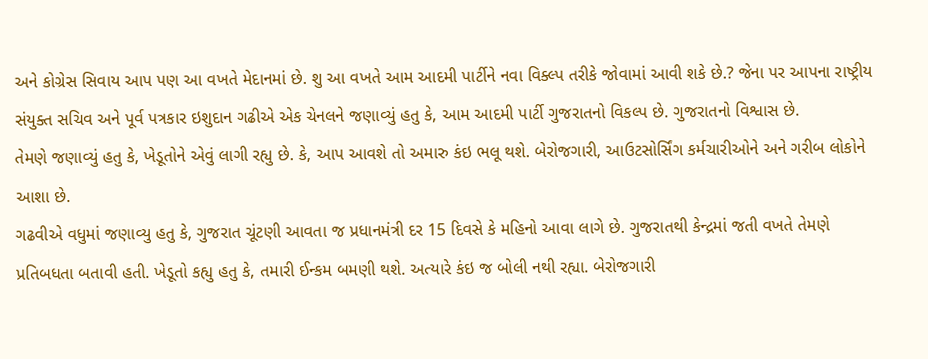અને કોગ્રેસ સિવાય આપ પણ આ વખતે મેદાનમાં છે. શુ આ વખતે આમ આદમી પાર્ટીને નવા વિક્લ્પ તરીકે જોવામાં આવી શકે છે.? જેના પર આપના રાષ્ટ્રીય સંયુક્ત સચિવ અને પૂર્વ પત્રકાર ઇશુદાન ગઢીએ એક ચેનલને જણાવ્યું હતુ કે, આમ આદમી પાર્ટી ગુજરાતનો વિકલ્પ છે. ગુજરાતનો વિશ્વાસ છે.
તેમણે જણાવ્યું હતુ કે, ખેડૂતોને એવું લાગી રહ્યુ છે. કે, આપ આવશે તો અમારુ કંઇ ભલૂ થશે. બેરોજગારી, આઉટસોર્સિંગ કર્મચારીઓને અને ગરીબ લોકોને આશા છે.
ગઢવીએ વધુમાં જણાવ્યુ હતુ કે, ગુજરાત ચૂંટણી આવતા જ પ્રધાનમંત્રી દર 15 દિવસે કે મહિનો આવા લાગે છે. ગુજરાતથી કેન્દ્રમાં જતી વખતે તેમણે પ્રતિબધતા બતાવી હતી. ખેડૂતો કહ્યુ હતુ કે, તમારી ઈન્કમ બમણી થશે. અત્યારે કંઇ જ બોલી નથી રહ્યા. બેરોજગારી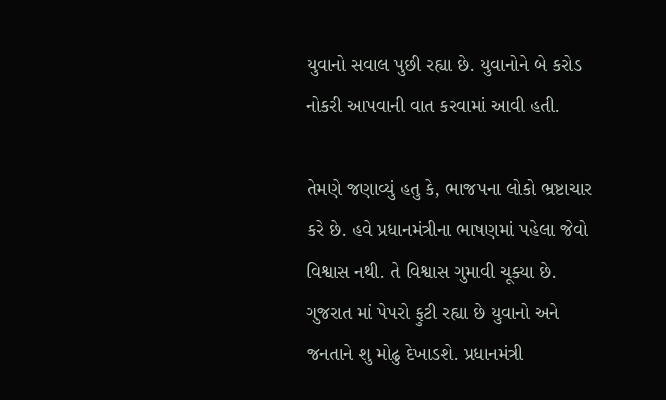યુવાનો સવાલ પુછી રહ્યા છે. યુવાનોને બે કરોડ નોકરી આપવાની વાત કરવામાં આવી હતી.

તેમણે જણાવ્યું હતુ કે, ભાજપના લોકો ભ્રષ્ટાચાર કરે છે. હવે પ્રધાનમંત્રીના ભાષણમાં પહેલા જેવો વિશ્વાસ નથી. તે વિશ્વાસ ગુમાવી ચૂક્યા છે. ગુજરાત માં પેપરો ફુટી રહ્યા છે યુવાનો અને જનતાને શુ મોઢુ દેખાડશે. પ્રધાનમંત્રી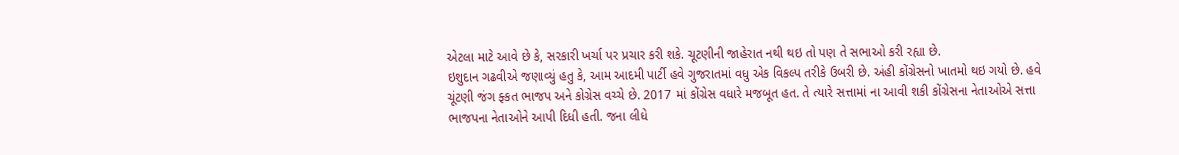એટલા માટે આવે છે કે, સરકારી ખર્ચા પર પ્રચાર કરી શકે. ચૂટણીની જાહેરાત નથી થઇ તો પણ તે સભાઓ કરી રહ્યા છે.
ઇશુદાન ગઢવીએ જણાવ્યું હતુ કે, આમ આદમી પાર્ટી હવે ગુજરાતમાં વધુ એક વિકલ્પ તરીકે ઉબરી છે. અંહી કોંગ્રેસનો ખાતમો થઇ ગયો છે. હવે ચૂંટણી જંગ ફ્કત ભાજપ અને કોગ્રેસ વચ્ચે છે. 2017 માં કોંગ્રેસ વધારે મજબૂત હત. તે ત્યારે સત્તામાં ના આવી શકી કોંગ્રેસના નેતાઓએ સત્તા ભાજપના નેતાઓને આપી દિધી હતી. જના લીધે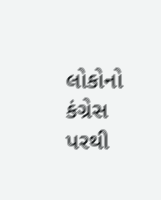લોકોનો કંગ્રેસ પરથી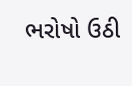ભરોષો ઉઠી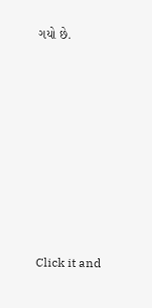ગયો છે.












Click it and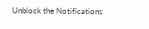Unblock the Notifications